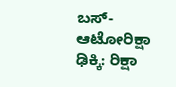ಬಸ್-ಆಟೋರಿಕ್ಷಾ ಢಿಕ್ಕಿ: ರಿಕ್ಷಾ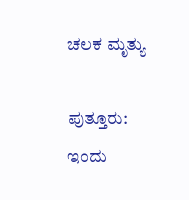ಚಲಕ ಮೃತ್ಯು

ಪುತ್ತೂರು: ಇಂದು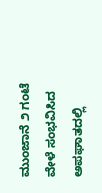ಮುಂಜಾನೆ ೨ ಗಂಟೆ ವೇಳೆ ಸಂಭವಿಸಿದ ಅಪಘಾತದಲ್ಲಿ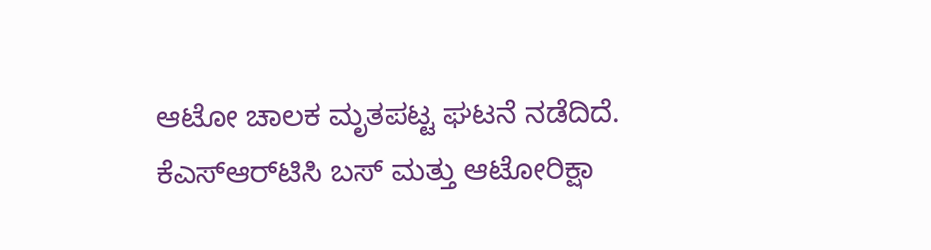ಆಟೋ ಚಾಲಕ ಮೃತಪಟ್ಟ ಘಟನೆ ನಡೆದಿದೆ. ಕೆಎಸ್‌ಆರ್‌ಟಿಸಿ ಬಸ್ ಮತ್ತು ಆಟೋರಿಕ್ಷಾ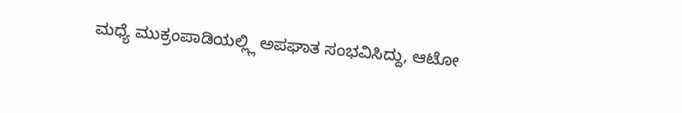ಮಧ್ಯೆ ಮುಕ್ರಂಪಾಡಿಯಲ್ಲ್ಲಿ ಅಪಘಾತ ಸಂಭವಿಸಿದ್ದು, ಆಟೋ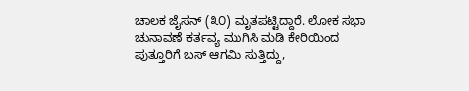ಚಾಲಕ ಜೈಸನ್ (೩೦) ಮೃತಪಟ್ಟಿದ್ದಾರೆ. ಲೋಕ ಸಭಾ ಚುನಾವಣೆ ಕರ್ತವ್ಯ ಮುಗಿಸಿ ಮಡಿ ಕೇರಿಯಿಂದ ಪುತ್ತೂರಿಗೆ ಬಸ್ ಆಗಮಿ ಸುತ್ತಿದ್ದು,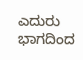ಎದುರು ಭಾಗದಿಂದ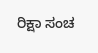ರಿಕ್ಷಾ ಸಂಚ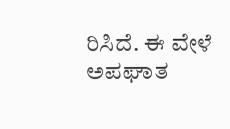ರಿಸಿದೆ. ಈ ವೇಳೆ ಅಪಘಾತ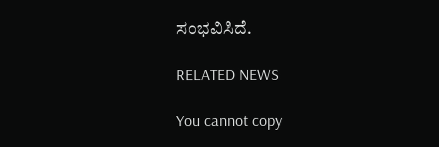ಸಂಭವಿಸಿದೆ.

RELATED NEWS

You cannot copy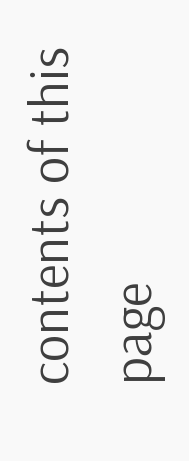contents of this page